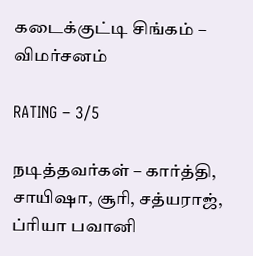கடைக்குட்டி சிங்கம் – விமர்சனம்

RATING – 3/5

நடித்தவர்கள் – கார்த்தி, சாயிஷா, சூரி, சத்யராஜ், ப்ரியா பவானி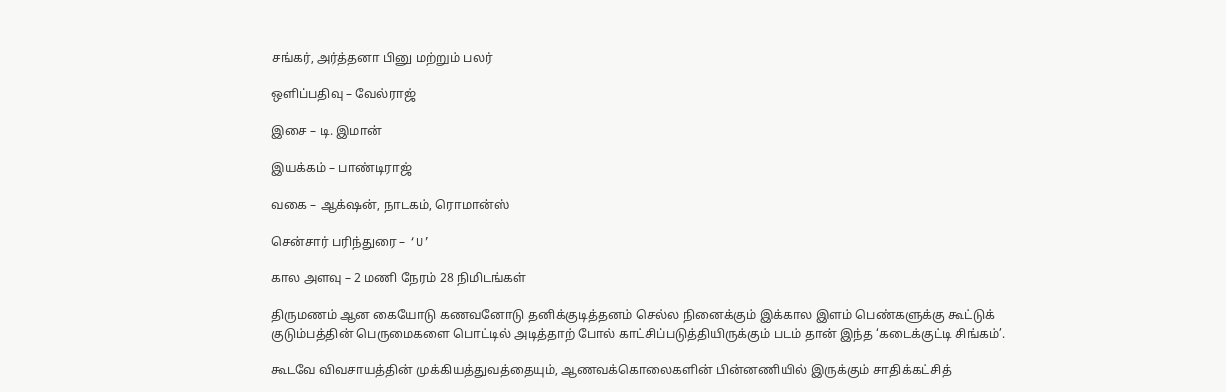சங்கர், அர்த்தனா பினு மற்றும் பலர்

ஒளிப்பதிவு – வேல்ராஜ்

இசை – டி. இமான்

இயக்கம் – பாண்டிராஜ்

வகை – ஆக்‌ஷன், நாடகம், ரொமான்ஸ்

சென்சார் பரிந்துரை – ‘U’

கால அளவு – 2 மணி நேரம் 28 நிமிடங்கள்

திருமணம் ஆன கையோடு கணவனோடு தனிக்குடித்தனம் செல்ல நினைக்கும் இக்கால இளம் பெண்களுக்கு கூட்டுக் குடும்பத்தின் பெருமைகளை பொட்டில் அடித்தாற் போல் காட்சிப்படுத்தியிருக்கும் படம் தான் இந்த ‘கடைக்குட்டி சிங்கம்’.

கூடவே விவசாயத்தின் முக்கியத்துவத்தையும், ஆணவக்கொலைகளின் பின்னணியில் இருக்கும் சாதிக்கட்சித்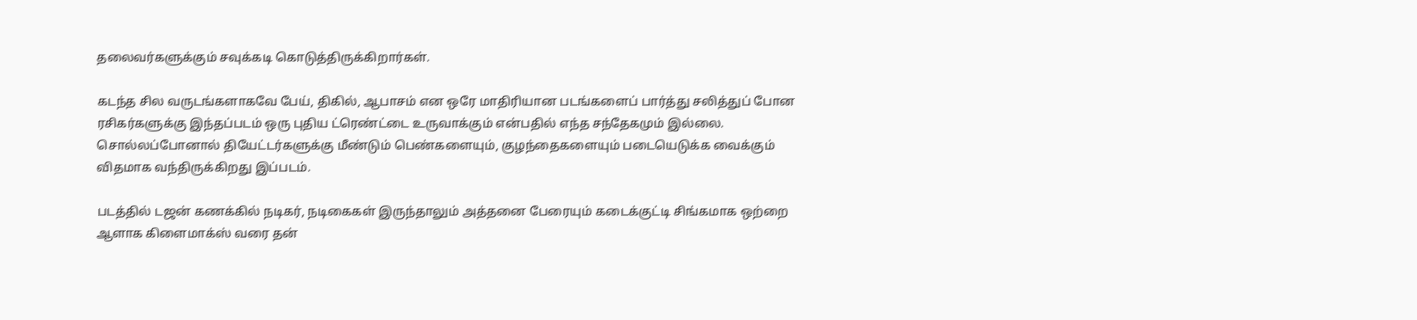தலைவர்களுக்கும் சவுக்கடி கொடுத்திருக்கிறார்கள்.

கடந்த சில வருடங்களாகவே பேய், திகில், ஆபாசம் என ஒரே மாதிரியான படங்களைப் பார்த்து சலித்துப் போன ரசிகர்களுக்கு இந்தப்படம் ஒரு புதிய ட்ரெண்ட்டை உருவாக்கும் என்பதில் எந்த சந்தேகமும் இல்லை. சொல்லப்போனால் தியேட்டர்களுக்கு மீண்டும் பெண்களையும், குழந்தைகளையும் படையெடுக்க வைக்கும் விதமாக வந்திருக்கிறது இப்படம்.

படத்தில் டஜன் கணக்கில் நடிகர், நடிகைகள் இருந்தாலும் அத்தனை பேரையும் கடைக்குட்டி சிங்கமாக ஒற்றை ஆளாக கிளைமாக்ஸ் வரை தன்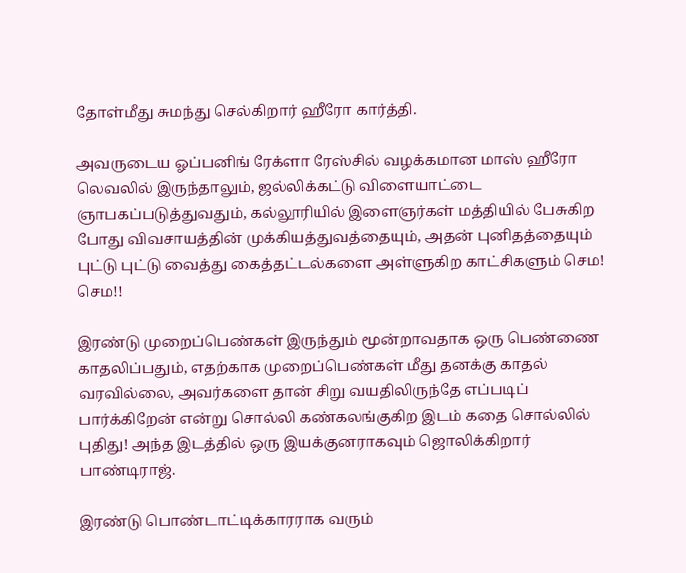தோள்மீது சுமந்து செல்கிறார் ஹீரோ கார்த்தி.

அவருடைய ஓப்பனிங் ரேக்ளா ரேஸ்சில் வழக்கமான மாஸ் ஹீரோ லெவலில் இருந்தாலும், ஜல்லிக்கட்டு விளையாட்டை ஞாபகப்படுத்துவதும், கல்லூரியில் இளைஞர்கள் மத்தியில் பேசுகிற போது விவசாயத்தின் முக்கியத்துவத்தையும், அதன் புனிதத்தையும் புட்டு புட்டு வைத்து கைத்தட்டல்களை அள்ளுகிற காட்சிகளும் செம! செம!!

இரண்டு முறைப்பெண்கள் இருந்தும் மூன்றாவதாக ஒரு பெண்ணை காதலிப்பதும், எதற்காக முறைப்பெண்கள் மீது தனக்கு காதல் வரவில்லை, அவர்களை தான் சிறு வயதிலிருந்தே எப்படிப் பார்க்கிறேன் என்று சொல்லி கண்கலங்குகிற இடம் கதை சொல்லில் புதிது! அந்த இடத்தில் ஒரு இயக்குனராகவும் ஜொலிக்கிறார் பாண்டிராஜ்.

இரண்டு பொண்டாட்டிக்காரராக வரும்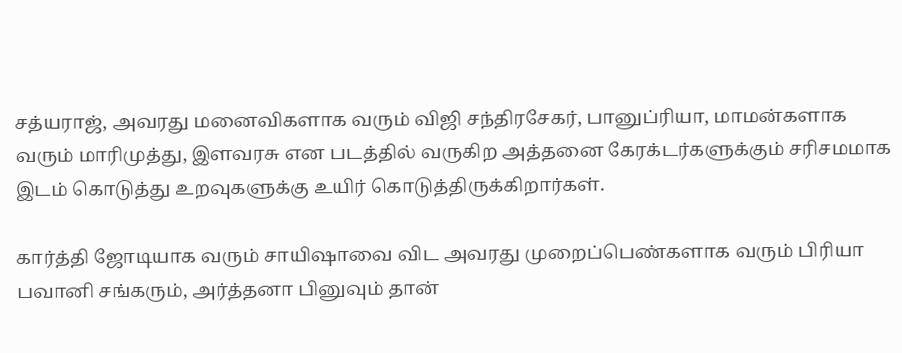சத்யராஜ், அவரது மனைவிகளாக வரும் விஜி சந்திரசேகர், பானுப்ரியா, மாமன்களாக வரும் மாரிமுத்து, இளவரசு என படத்தில் வருகிற அத்தனை கேரக்டர்களுக்கும் சரிசமமாக இடம் கொடுத்து உறவுகளுக்கு உயிர் கொடுத்திருக்கிறார்கள்.

கார்த்தி ஜோடியாக வரும் சாயிஷாவை விட அவரது முறைப்பெண்களாக வரும் பிரியா பவானி சங்கரும், அர்த்தனா பினுவும் தான்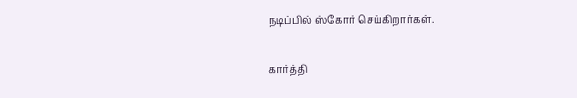நடிப்பில் ஸ்கோர் செய்கிறார்கள்.

கார்த்தி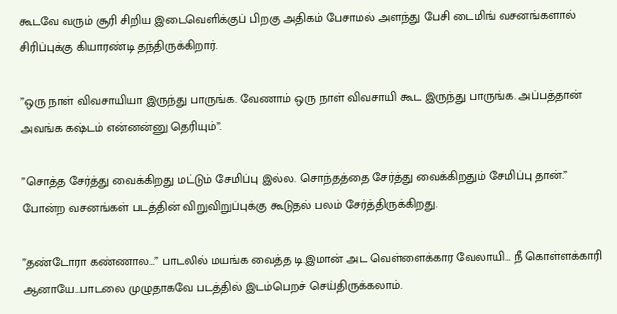கூடவே வரும் சூரி சிறிய இடைவெளிக்குப் பிறகு அதிகம் பேசாமல் அளந்து பேசி டைமிங் வசனங்களால் சிரிப்புக்கு கியாரண்டி தந்திருக்கிறார்.

”ஒரு நாள் விவசாயியா இருந்து பாருங்க. வேணாம் ஒரு நாள் விவசாயி கூட இருந்து பாருங்க. அப்பத்தான் அவங்க கஷ்டம் என்னன்னு தெரியும்”.

”சொத்த சேர்த்து வைக்கிறது மட்டும் சேமிப்பு இல்ல. சொந்தத்தை சேர்த்து வைக்கிறதும் சேமிப்பு தான்.” போன்ற வசனங்கள் படத்தின் விறுவிறுப்புக்கு கூடுதல் பலம் சேர்த்திருக்கிறது.

”தண்டோரா கண்ணால…” பாடலில் மயங்க வைத்த டி.இமான் அட வெள்ளைக்கார வேலாயி… நீ கொள்ளக்காரி ஆனாயே…பாடலை முழுதாகவே படத்தில் இடம்பெறச் செய்திருக்கலாம்.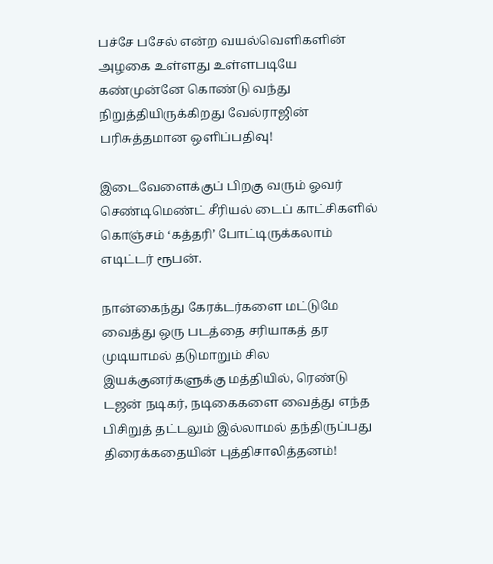பச்சே பசேல் என்ற வயல்வெளிகளின் அழகை உள்ளது உள்ளபடியே கண்முன்னே கொண்டு வந்து நிறுத்தியிருக்கிறது வேல்ராஜின் பரிசுத்தமான ஒளிப்பதிவு!

இடைவேளைக்குப் பிறகு வரும் ஓவர் செண்டிமெண்ட் சீரியல் டைப் காட்சிகளில் கொஞ்சம் ‘கத்தரி’ போட்டிருக்கலாம் எடிட்டர் ரூபன்.

நான்கைந்து கேரக்டர்களை மட்டுமே வைத்து ஒரு படத்தை சரியாகத் தர முடியாமல் தடுமாறும் சில இயக்குனர்களுக்கு மத்தியில், ரெண்டு டஜன் நடிகர், நடிகைகளை வைத்து எந்த பிசிறுத் தட்டலும் இல்லாமல் தந்திருப்பது திரைக்கதையின் புத்திசாலித்தனம்!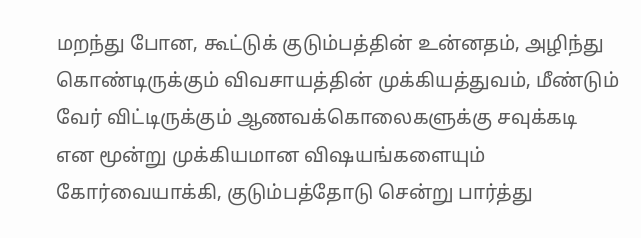மறந்து போன, கூட்டுக் குடும்பத்தின் உன்னதம், அழிந்து கொண்டிருக்கும் விவசாயத்தின் முக்கியத்துவம், மீண்டும் வேர் விட்டிருக்கும் ஆணவக்கொலைகளுக்கு சவுக்கடி என மூன்று முக்கியமான விஷயங்களையும் கோர்வையாக்கி, குடும்பத்தோடு சென்று பார்த்து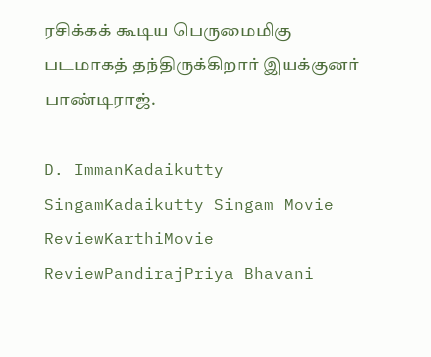ரசிக்கக் கூடிய பெருமைமிகு படமாகத் தந்திருக்கிறார் இயக்குனர் பாண்டிராஜ்.

D. ImmanKadaikutty SingamKadaikutty Singam Movie ReviewKarthiMovie ReviewPandirajPriya Bhavani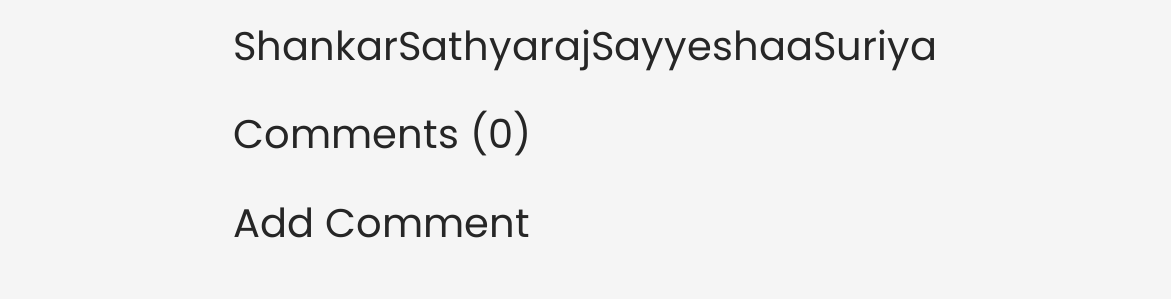ShankarSathyarajSayyeshaaSuriya
Comments (0)
Add Comment